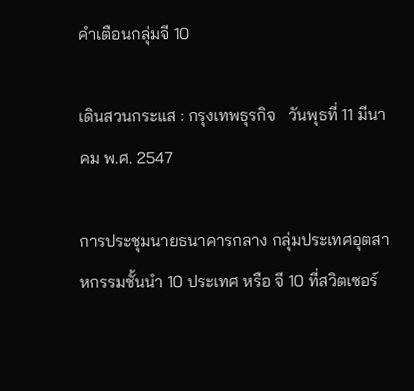คำเตือนกลุ่มจี 10

เดินสวนกระแส : กรุงเทพธุรกิจ   วันพุธที่ 11 มีนาคม พ.ศ. 2547

การประชุมนายธนาคารกลาง กลุ่มประเทศอุตสาหกรรมชั้นนำ 10 ประเทศ หรือ จี 10 ที่สวิตเซอร์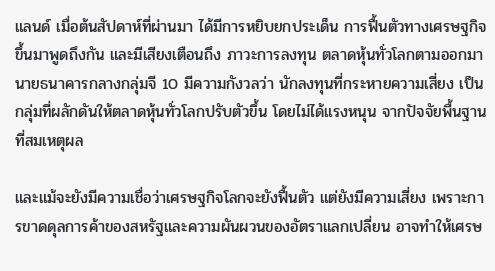แลนด์ เมื่อต้นสัปดาห์ที่ผ่านมา ได้มีการหยิบยกประเด็น การฟื้นตัวทางเศรษฐกิจขึ้นมาพูดถึงกัน และมีเสียงเตือนถึง ภาวะการลงทุน ตลาดหุ้นทั่วโลกตามออกมา นายธนาคารกลางกลุ่มจี 10 มีความกังวลว่า นักลงทุนที่กระหายความเสี่ยง เป็นกลุ่มที่ผลักดันให้ตลาดหุ้นทั่วโลกปรับตัวขึ้น โดยไม่ได้แรงหนุน จากปัจจัยพื้นฐานที่สมเหตุผล

และแม้จะยังมีความเชื่อว่าเศรษฐกิจโลกจะยังฟื้นตัว แต่ยังมีความเสี่ยง เพราะการขาดดุลการค้าของสหรัฐและความผันผวนของอัตราแลกเปลี่ยน อาจทำให้เศรษ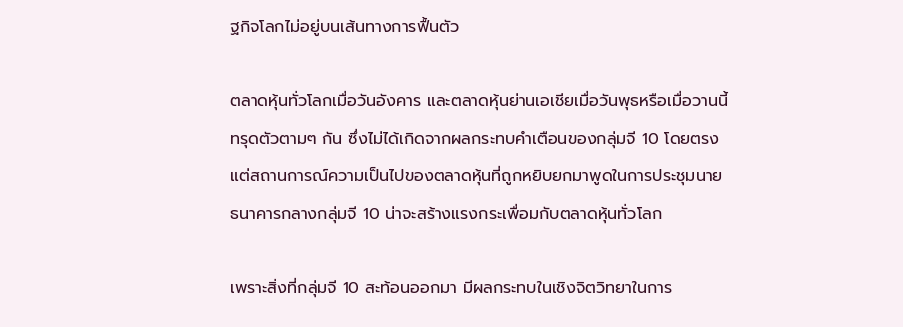ฐกิจโลกไม่อยู่บนเส้นทางการฟื้นตัว

ตลาดหุ้นทั่วโลกเมื่อวันอังคาร และตลาดหุ้นย่านเอเชียเมื่อวันพุธหรือเมื่อวานนี้ ทรุดตัวตามๆ กัน ซึ่งไม่ได้เกิดจากผลกระทบคำเตือนของกลุ่มจี 10 โดยตรง แต่สถานการณ์ความเป็นไปของตลาดหุ้นที่ถูกหยิบยกมาพูดในการประชุมนายธนาคารกลางกลุ่มจี 10 น่าจะสร้างแรงกระเพื่อมกับตลาดหุ้นทั่วโลก

เพราะสิ่งที่กลุ่มจี 10 สะท้อนออกมา มีผลกระทบในเชิงจิตวิทยาในการ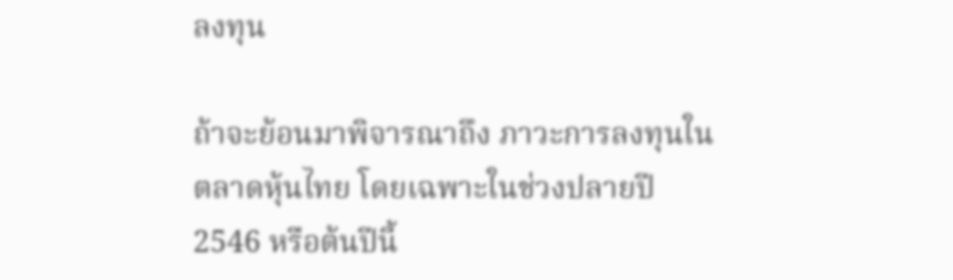ลงทุน

ถ้าจะย้อนมาพิจารณาถึง ภาวะการลงทุนในตลาดหุ้นไทย โดยเฉพาะในช่วงปลายปี 2546 หรือต้นปีนี้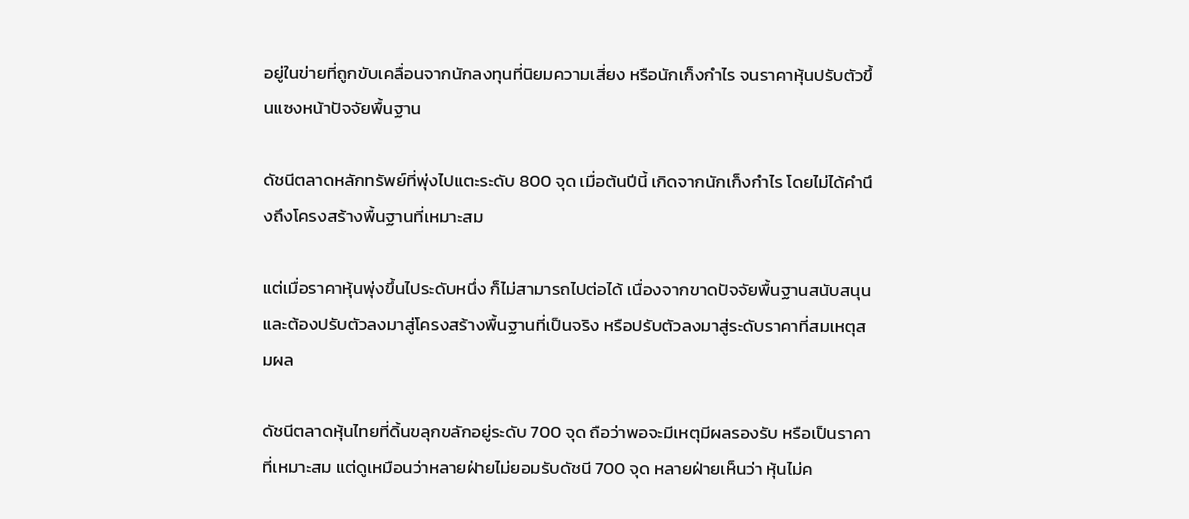อยู่ในข่ายที่ถูกขับเคลื่อนจากนักลงทุนที่นิยมความเสี่ยง หรือนักเก็งกำไร จนราคาหุ้นปรับตัวขึ้นแซงหน้าปัจจัยพื้นฐาน

ดัชนีตลาดหลักทรัพย์ที่พุ่งไปแตะระดับ 800 จุด เมื่อต้นปีนี้ เกิดจากนักเก็งกำไร โดยไม่ได้คำนึงถึงโครงสร้างพื้นฐานที่เหมาะสม

แต่เมื่อราคาหุ้นพุ่งขึ้นไประดับหนึ่ง ก็ไม่สามารถไปต่อได้ เนื่องจากขาดปัจจัยพื้นฐานสนับสนุน และต้องปรับตัวลงมาสู่โครงสร้างพื้นฐานที่เป็นจริง หรือปรับตัวลงมาสู่ระดับราคาที่สมเหตุสมผล

ดัชนีตลาดหุ้นไทยที่ดิ้นขลุกขลักอยู่ระดับ 700 จุด ถือว่าพอจะมีเหตุมีผลรองรับ หรือเป็นราคาที่เหมาะสม แต่ดูเหมือนว่าหลายฝ่ายไม่ยอมรับดัชนี 700 จุด หลายฝ่ายเห็นว่า หุ้นไม่ค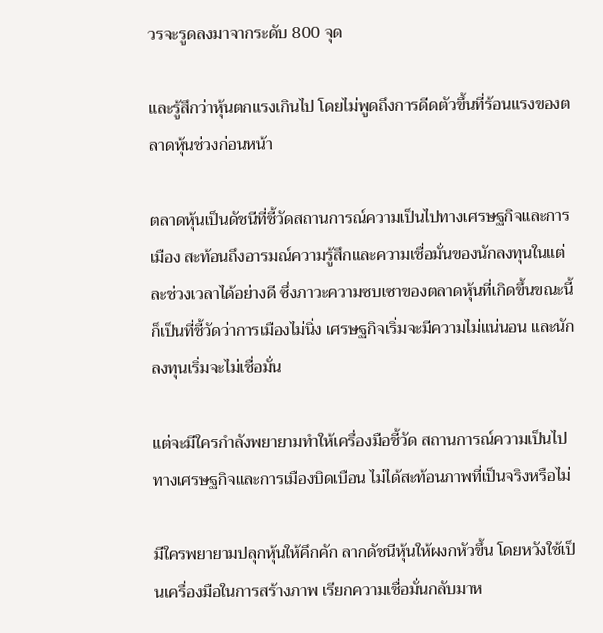วรจะรูดลงมาจากระดับ 800 จุด

และรู้สึกว่าหุ้นตกแรงเกินไป โดยไม่พูดถึงการดีดตัวขึ้นที่ร้อนแรงของตลาดหุ้นช่วงก่อนหน้า

ตลาดหุ้นเป็นดัชนีที่ชี้วัดสถานการณ์ความเป็นไปทางเศรษฐกิจและการเมือง สะท้อนถึงอารมณ์ความรู้สึกและความเชื่อมั่นของนักลงทุนในแต่ละช่วงเวลาได้อย่างดี ซึ่งภาวะความซบเซาของตลาดหุ้นที่เกิดขึ้นขณะนี้ ก็เป็นที่ชี้วัดว่าการเมืองไม่นิ่ง เศรษฐกิจเริ่มจะมีความไม่แน่นอน และนักลงทุนเริ่มจะไม่เชื่อมั่น

แต่จะมีใครกำลังพยายามทำให้เครื่องมือชี้วัด สถานการณ์ความเป็นไปทางเศรษฐกิจและการเมืองบิดเบือน ไม่ได้สะท้อนภาพที่เป็นจริงหรือไม่

มีใครพยายามปลุกหุ้นให้คึกคัก ลากดัชนีหุ้นให้ผงกหัวขึ้น โดยหวังใช้เป็นเครื่องมือในการสร้างภาพ เรียกความเชื่อมั่นกลับมาห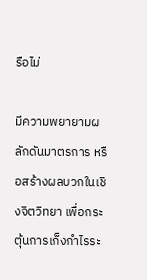รือไม่

มีความพยายามผลักดันมาตรการ หรือสร้างผลบวกในเชิงจิตวิทยา เพื่อกระตุ้นการเก็งกำไรระ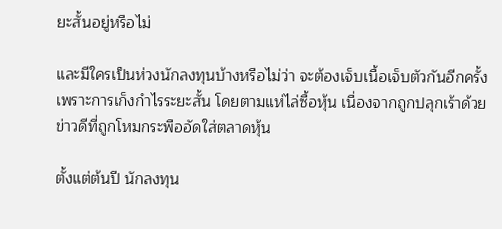ยะสั้นอยู่หรือไม่

และมีใครเป็นห่วงนักลงทุนบ้างหรือไม่ว่า จะต้องเจ็บเนื้อเจ็บตัวกันอีกครั้ง เพราะการเก็งกำไรระยะสั้น โดยตามแห่ไล่ซื้อหุ้น เนื่องจากถูกปลุกเร้าด้วยข่าวดีที่ถูกโหมกระพืออัดใส่ตลาดหุ้น

ตั้งแต่ต้นปี นักลงทุน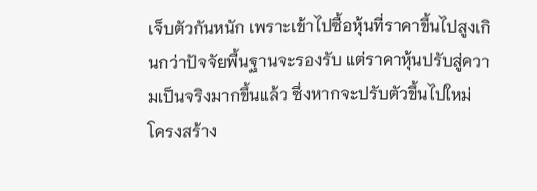เจ็บตัวกันหนัก เพราะเข้าไปซื้อหุ้นที่ราคาขึ้นไปสูงเกินกว่าปัจจัยพื้นฐานจะรองรับ แต่ราคาหุ้นปรับสู่ความเป็นจริงมากขึ้นแล้ว ซึ่งหากจะปรับตัวขึ้นไปใหม่ โครงสร้าง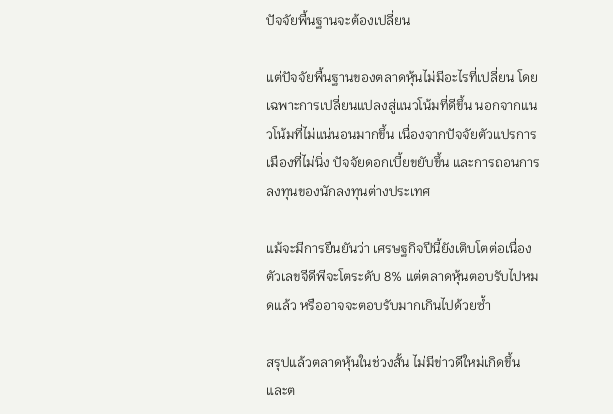ปัจจัยพื้นฐานจะต้องเปลี่ยน

แต่ปัจจัยพื้นฐานของตลาดหุ้นไม่มีอะไรที่เปลี่ยน โดยเฉพาะการเปลี่ยนแปลงสู่แนวโน้มที่ดีขึ้น นอกจากแนวโน้มที่ไม่แน่นอนมากขึ้น เนื่องจากปัจจัยตัวแปรการเมืองที่ไม่นิ่ง ปัจจัยดอกเบี้ยขยับขึ้น และการถอนการลงทุนของนักลงทุนต่างประเทศ

แม้จะมีการยืนยันว่า เศรษฐกิจปีนี้ยังเติบโตต่อเนื่อง ตัวเลขจีดีพีจะโตระดับ 8% แต่ตลาดหุ้นตอบรับไปหมดแล้ว หรืออาจจะตอบรับมากเกินไปด้วยซ้ำ

สรุปแล้วตลาดหุ้นในช่วงสั้น ไม่มีข่าวดีใหม่เกิดขึ้น และต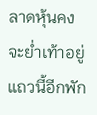ลาดหุ้นคงจะย่ำเท้าอยู่แถวนี้อีกพัก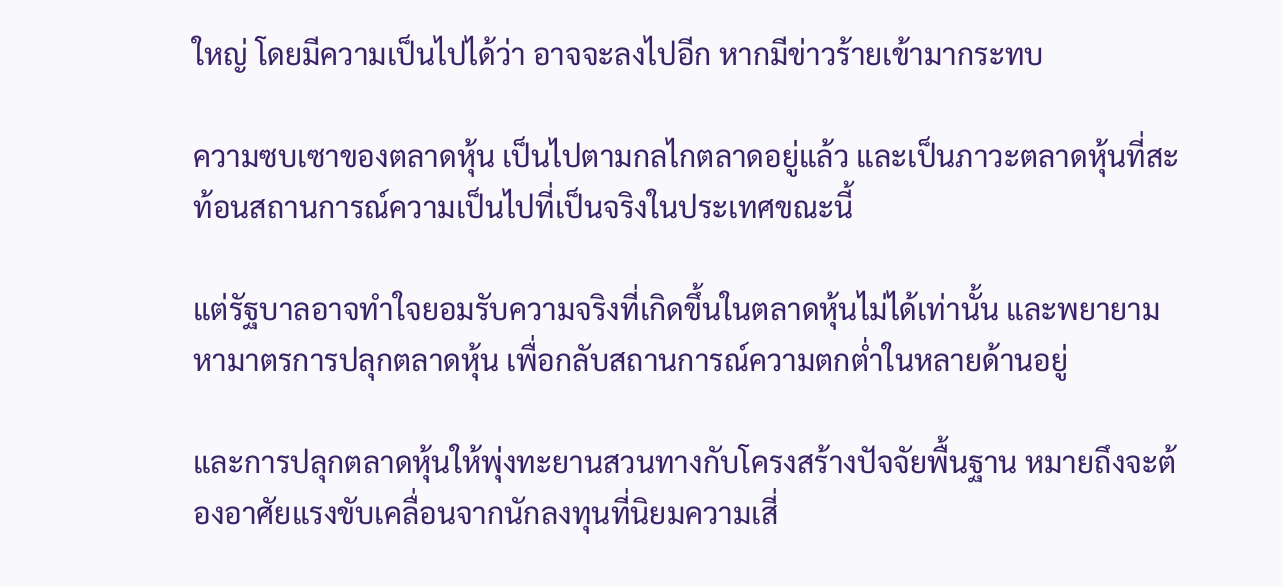ใหญ่ โดยมีความเป็นไปได้ว่า อาจจะลงไปอีก หากมีข่าวร้ายเข้ามากระทบ

ความซบเซาของตลาดหุ้น เป็นไปตามกลไกตลาดอยู่แล้ว และเป็นภาวะตลาดหุ้นที่สะท้อนสถานการณ์ความเป็นไปที่เป็นจริงในประเทศขณะนี้

แต่รัฐบาลอาจทำใจยอมรับความจริงที่เกิดขึ้นในตลาดหุ้นไม่ได้เท่านั้น และพยายามหามาตรการปลุกตลาดหุ้น เพื่อกลับสถานการณ์ความตกต่ำในหลายด้านอยู่

และการปลุกตลาดหุ้นให้พุ่งทะยานสวนทางกับโครงสร้างปัจจัยพื้นฐาน หมายถึงจะต้องอาศัยแรงขับเคลื่อนจากนักลงทุนที่นิยมความเสี่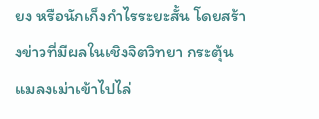ยง หรือนักเก็งกำไรระยะสั้น โดยสร้างข่าวที่มีผลในเชิงจิตวิทยา กระตุ้นแมลงเม่าเข้าไปไล่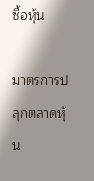ซื้อหุ้น

มาตรการปลุกตลาดหุ้น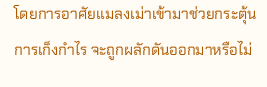โดยการอาศัยแมลงเม่าเข้ามาช่วยกระตุ้นการเก็งกำไร จะถูกผลักดันออกมาหรือไม่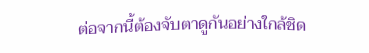ต่อจากนี้ต้องจับตาดูกันอย่างใกล้ชิด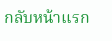กลับหน้าแรก